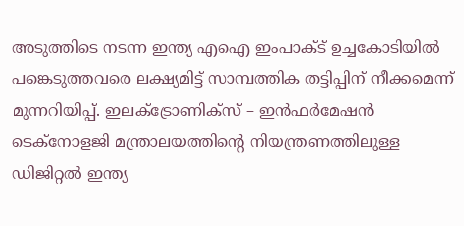അടുത്തിടെ നടന്ന ഇന്ത്യ എഐ ഇംപാക്ട് ഉച്ചകോടിയിൽ പങ്കെടുത്തവരെ ലക്ഷ്യമിട്ട് സാമ്പത്തിക തട്ടിപ്പിന് നീക്കമെന്ന് മുന്നറിയിപ്പ്. ഇലക്ട്രോണിക്സ് – ഇൻഫർമേഷൻ ടെക്നോളജി മന്ത്രാലയത്തിന്റെ നിയന്ത്രണത്തിലുള്ള ഡിജിറ്റൽ ഇന്ത്യ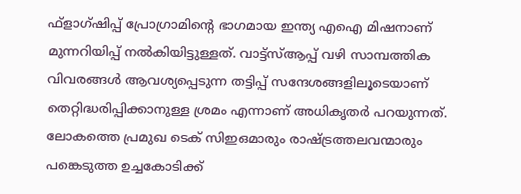ഫ്ളാഗ്ഷിപ്പ് പ്രോഗ്രാമിന്റെ ഭാഗമായ ഇന്ത്യ എഐ മിഷനാണ് മുന്നറിയിപ്പ് നൽകിയിട്ടുള്ളത്. വാട്ട്സ്ആപ്പ് വഴി സാമ്പത്തിക വിവരങ്ങൾ ആവശ്യപ്പെടുന്ന തട്ടിപ്പ് സന്ദേശങ്ങളിലൂടെയാണ് തെറ്റിദ്ധരിപ്പിക്കാനുള്ള ശ്രമം എന്നാണ് അധികൃതർ പറയുന്നത്. ലോകത്തെ പ്രമുഖ ടെക് സിഇഒമാരും രാഷ്ട്രത്തലവന്മാരും പങ്കെടുത്ത ഉച്ചകോടിക്ക്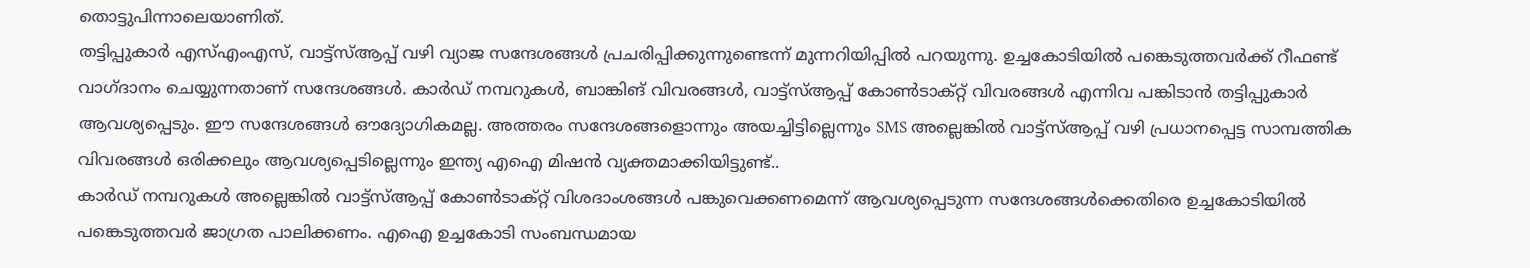തൊട്ടുപിന്നാലെയാണിത്.
തട്ടിപ്പുകാർ എസ്എംഎസ്, വാട്ട്സ്ആപ്പ് വഴി വ്യാജ സന്ദേശങ്ങൾ പ്രചരിപ്പിക്കുന്നുണ്ടെന്ന് മുന്നറിയിപ്പിൽ പറയുന്നു. ഉച്ചകോടിയിൽ പങ്കെടുത്തവർക്ക് റീഫണ്ട് വാഗ്ദാനം ചെയ്യുന്നതാണ് സന്ദേശങ്ങൾ. കാർഡ് നമ്പറുകൾ, ബാങ്കിങ് വിവരങ്ങൾ, വാട്ട്സ്ആപ്പ് കോൺടാക്റ്റ് വിവരങ്ങൾ എന്നിവ പങ്കിടാൻ തട്ടിപ്പുകാർ ആവശ്യപ്പെടും. ഈ സന്ദേശങ്ങൾ ഔദ്യോഗികമല്ല. അത്തരം സന്ദേശങ്ങളൊന്നും അയച്ചിട്ടില്ലെന്നും SMS അല്ലെങ്കിൽ വാട്ട്സ്ആപ്പ് വഴി പ്രധാനപ്പെട്ട സാമ്പത്തിക വിവരങ്ങൾ ഒരിക്കലും ആവശ്യപ്പെടില്ലെന്നും ഇന്ത്യ എഐ മിഷൻ വ്യക്തമാക്കിയിട്ടുണ്ട്..
കാർഡ് നമ്പറുകൾ അല്ലെങ്കിൽ വാട്ട്സ്ആപ്പ് കോൺടാക്റ്റ് വിശദാംശങ്ങൾ പങ്കുവെക്കണമെന്ന് ആവശ്യപ്പെടുന്ന സന്ദേശങ്ങൾക്കെതിരെ ഉച്ചകോടിയിൽ പങ്കെടുത്തവർ ജാഗ്രത പാലിക്കണം. എഐ ഉച്ചകോടി സംബന്ധമായ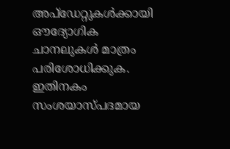അപ്ഡേറ്റുകൾക്കായി ഔദ്യോഗിക ചാനലുകൾ മാത്രം പരിശോധിക്കുക. ഇതിനകം സംശയാസ്പദമായ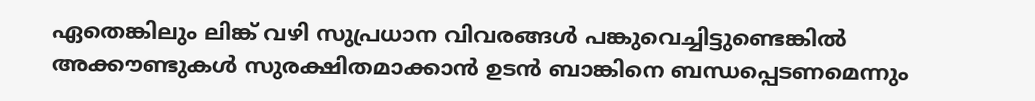ഏതെങ്കിലും ലിങ്ക് വഴി സുപ്രധാന വിവരങ്ങൾ പങ്കുവെച്ചിട്ടുണ്ടെങ്കിൽ അക്കൗണ്ടുകൾ സുരക്ഷിതമാക്കാൻ ഉടൻ ബാങ്കിനെ ബന്ധപ്പെടണമെന്നും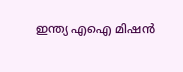ഇന്ത്യ എഐ മിഷൻ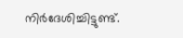നിർദേശിച്ചിട്ടുണ്ട്.